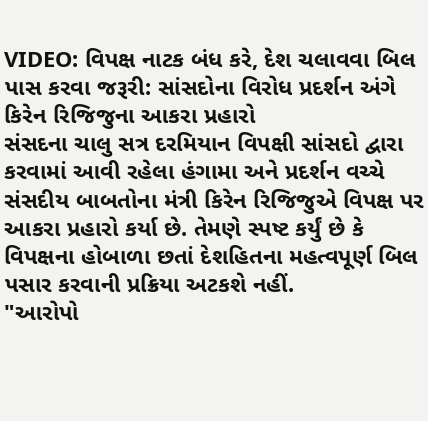VIDEO: વિપક્ષ નાટક બંધ કરે, દેશ ચલાવવા બિલ પાસ કરવા જરૂરી: સાંસદોના વિરોધ પ્રદર્શન અંગે કિરેન રિજિજુના આકરા પ્રહારો
સંસદના ચાલુ સત્ર દરમિયાન વિપક્ષી સાંસદો દ્વારા કરવામાં આવી રહેલા હંગામા અને પ્રદર્શન વચ્ચે સંસદીય બાબતોના મંત્રી કિરેન રિજિજુએ વિપક્ષ પર આકરા પ્રહારો કર્યા છે. તેમણે સ્પષ્ટ કર્યું છે કે વિપક્ષના હોબાળા છતાં દેશહિતના મહત્વપૂર્ણ બિલ પસાર કરવાની પ્રક્રિયા અટકશે નહીં.
"આરોપો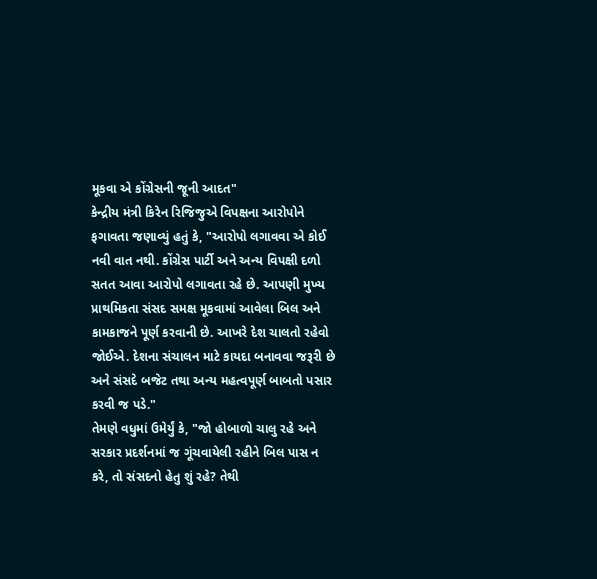મૂકવા એ કોંગ્રેસની જૂની આદત"
કેન્દ્રીય મંત્રી કિરેન રિજિજુએ વિપક્ષના આરોપોને ફગાવતા જણાવ્યું હતું કે, "આરોપો લગાવવા એ કોઈ નવી વાત નથી. કોંગ્રેસ પાર્ટી અને અન્ય વિપક્ષી દળો સતત આવા આરોપો લગાવતા રહે છે. આપણી મુખ્ય પ્રાથમિકતા સંસદ સમક્ષ મૂકવામાં આવેલા બિલ અને કામકાજને પૂર્ણ કરવાની છે. આખરે દેશ ચાલતો રહેવો જોઈએ. દેશના સંચાલન માટે કાયદા બનાવવા જરૂરી છે અને સંસદે બજેટ તથા અન્ય મહત્વપૂર્ણ બાબતો પસાર કરવી જ પડે."
તેમણે વધુમાં ઉમેર્યું કે, "જો હોબાળો ચાલુ રહે અને સરકાર પ્રદર્શનમાં જ ગૂંચવાયેલી રહીને બિલ પાસ ન કરે, તો સંસદનો હેતુ શું રહે? તેથી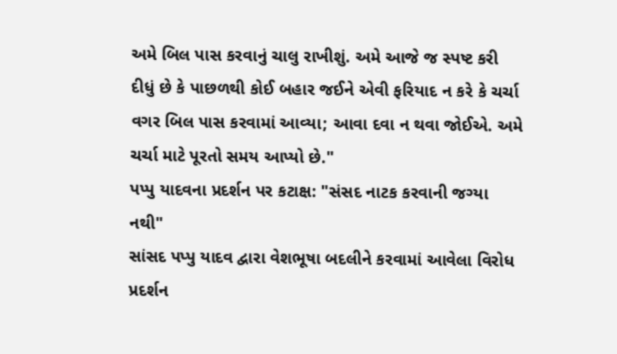અમે બિલ પાસ કરવાનું ચાલુ રાખીશું. અમે આજે જ સ્પષ્ટ કરી દીધું છે કે પાછળથી કોઈ બહાર જઈને એવી ફરિયાદ ન કરે કે ચર્ચા વગર બિલ પાસ કરવામાં આવ્યા; આવા દવા ન થવા જોઈએ. અમે ચર્ચા માટે પૂરતો સમય આપ્યો છે."
પપ્પુ યાદવના પ્રદર્શન પર કટાક્ષ: "સંસદ નાટક કરવાની જગ્યા નથી"
સાંસદ પપ્પુ યાદવ દ્વારા વેશભૂષા બદલીને કરવામાં આવેલા વિરોધ પ્રદર્શન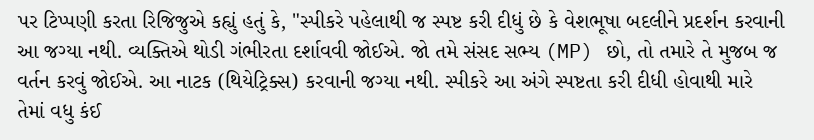પર ટિપ્પણી કરતા રિજિજુએ કહ્યું હતું કે, "સ્પીકરે પહેલાથી જ સ્પષ્ટ કરી દીધું છે કે વેશભૂષા બદલીને પ્રદર્શન કરવાની આ જગ્યા નથી. વ્યક્તિએ થોડી ગંભીરતા દર્શાવવી જોઈએ. જો તમે સંસદ સભ્ય (MP) છો, તો તમારે તે મુજબ જ વર્તન કરવું જોઈએ. આ નાટક (થિયેટ્રિક્સ) કરવાની જગ્યા નથી. સ્પીકરે આ અંગે સ્પષ્ટતા કરી દીધી હોવાથી મારે તેમાં વધુ કંઈ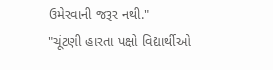ઉમેરવાની જરૂર નથી."
"ચૂંટણી હારતા પક્ષો વિદ્યાર્થીઓ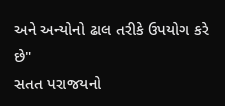અને અન્યોનો ઢાલ તરીકે ઉપયોગ કરે છે"
સતત પરાજયનો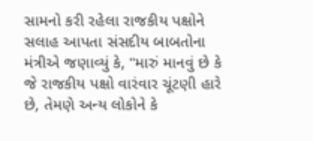સામનો કરી રહેલા રાજકીય પક્ષોને સલાહ આપતા સંસદીય બાબતોના મંત્રીએ જણાવ્યું કે, "મારું માનવું છે કે જે રાજકીય પક્ષો વારંવાર ચૂંટણી હારે છે, તેમણે અન્ય લોકોને કે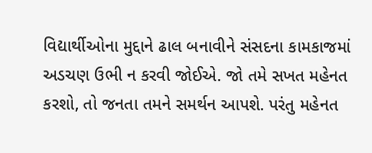વિદ્યાર્થીઓના મુદ્દાને ઢાલ બનાવીને સંસદના કામકાજમાં અડચણ ઉભી ન કરવી જોઈએ. જો તમે સખત મહેનત કરશો, તો જનતા તમને સમર્થન આપશે. પરંતુ મહેનત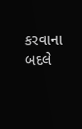કરવાના બદલે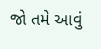જો તમે આવું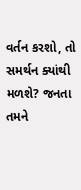વર્તન કરશો, તો સમર્થન ક્યાંથી મળશે? જનતા તમને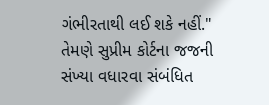ગંભીરતાથી લઈ શકે નહીં."
તેમણે સુપ્રીમ કોર્ટના જજની સંખ્યા વધારવા સંબંધિત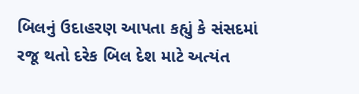બિલનું ઉદાહરણ આપતા કહ્યું કે સંસદમાં રજૂ થતો દરેક બિલ દેશ માટે અત્યંત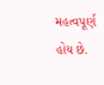મહત્વપૂર્ણ હોય છે.